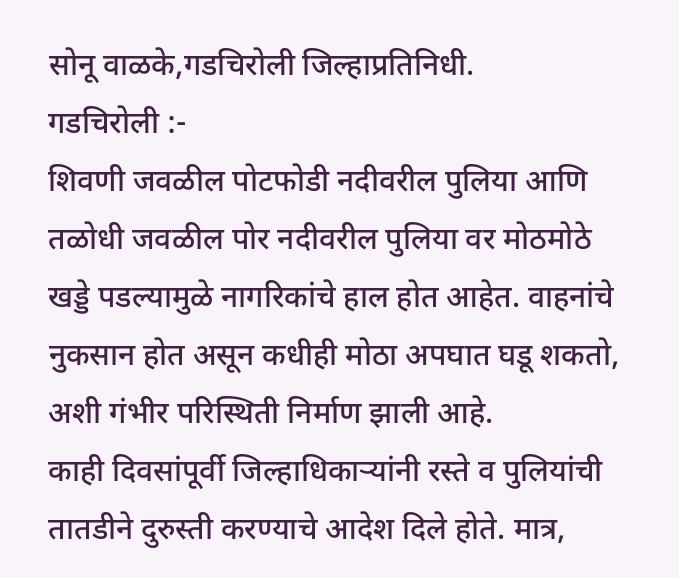सोनू वाळके,गडचिरोली जिल्हाप्रतिनिधी.
गडचिरोली :-
शिवणी जवळील पोटफोडी नदीवरील पुलिया आणि तळोधी जवळील पोर नदीवरील पुलिया वर मोठमोठे खड्डे पडल्यामुळे नागरिकांचे हाल होत आहेत. वाहनांचे नुकसान होत असून कधीही मोठा अपघात घडू शकतो, अशी गंभीर परिस्थिती निर्माण झाली आहे.
काही दिवसांपूर्वी जिल्हाधिकाऱ्यांनी रस्ते व पुलियांची तातडीने दुरुस्ती करण्याचे आदेश दिले होते. मात्र,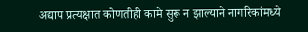अद्याप प्रत्यक्षात कोणतीही कामे सुरू न झाल्याने नागरिकांमध्ये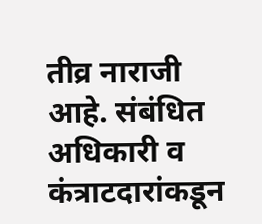तीव्र नाराजी आहे. संबंधित अधिकारी व कंत्राटदारांकडून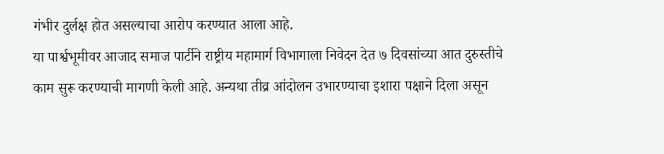गंभीर दुर्लक्ष होत असल्याचा आरोप करण्यात आला आहे.
या पार्श्वभूमीवर आजाद समाज पार्टीने राष्ट्रीय महामार्ग विभागाला निवेदन देत ७ दिवसांच्या आत दुरुस्तीचे काम सुरू करण्याची मागणी केली आहे. अन्यथा तीव्र आंदोलन उभारण्याचा इशारा पक्षाने दिला असून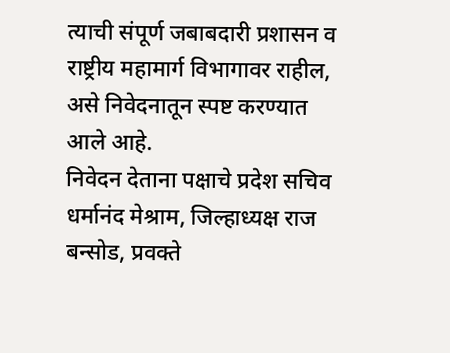त्याची संपूर्ण जबाबदारी प्रशासन व राष्ट्रीय महामार्ग विभागावर राहील, असे निवेदनातून स्पष्ट करण्यात आले आहे.
निवेदन देताना पक्षाचे प्रदेश सचिव धर्मानंद मेश्राम, जिल्हाध्यक्ष राज बन्सोड, प्रवक्ते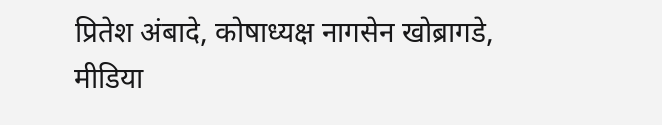प्रितेश अंबादे, कोषाध्यक्ष नागसेन खोब्रागडे, मीडिया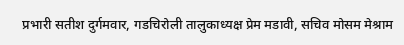प्रभारी सतीश दुर्गमवार, गडचिरोली तालुकाध्यक्ष प्रेम मडावी, सचिव मोसम मेश्राम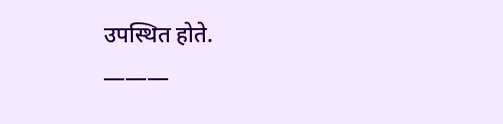उपस्थित होते.
———